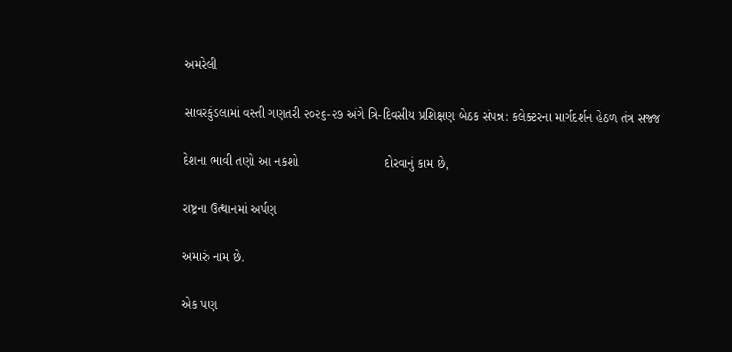અમરેલી

સાવરકુંડલામાં વસ્તી ગણતરી ૨૦૨૬-૨૭ અંગે ત્રિ-દિવસીય પ્રશિક્ષણ બેઠક સંપન્ન: કલેક્ટરના માર્ગદર્શન હેઠળ તંત્ર સજ્જ

દેશના ભાવી તણો આ નકશો                        દોરવાનું કામ છે,

રાષ્ટ્રના ઉત્થાનમાં અર્પણ

અમારું નામ છે.

એક પણ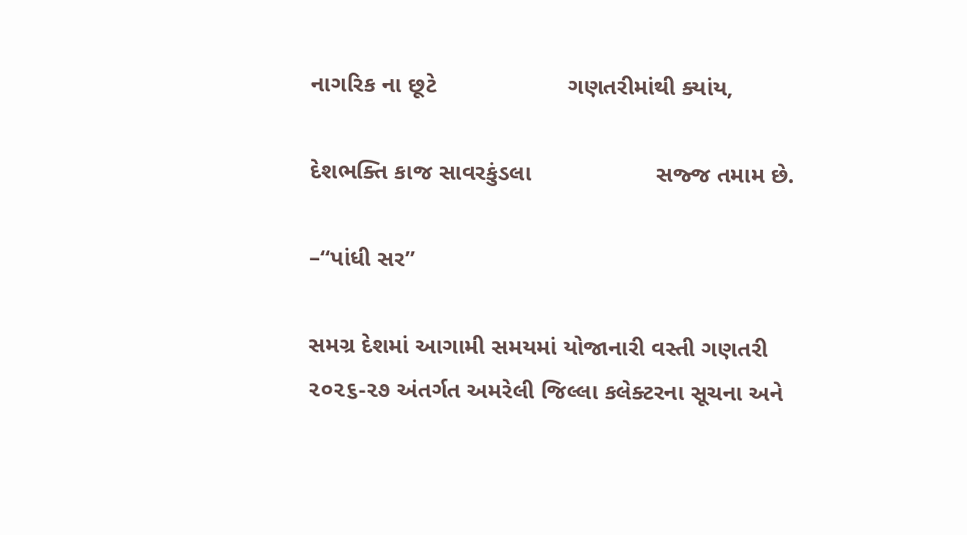નાગરિક ના છૂટે                    ગણતરીમાંથી ક્યાંય,

દેશભક્તિ કાજ સાવરકુંડલા                   સજ્જ તમામ છે.

–“પાંધી સર”

સમગ્ર દેશમાં આગામી સમયમાં યોજાનારી વસ્તી ગણતરી ૨૦૨૬-૨૭ અંતર્ગત અમરેલી જિલ્લા કલેક્ટરના સૂચના અને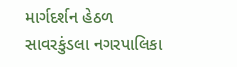માર્ગદર્શન હેઠળ સાવરકુંડલા નગરપાલિકા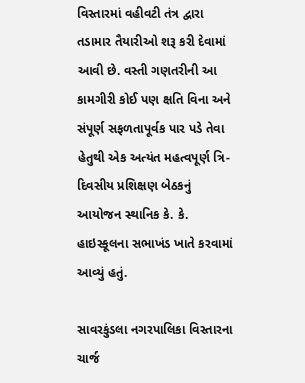વિસ્તારમાં વહીવટી તંત્ર દ્વારા તડામાર તૈયારીઓ શરૂ કરી દેવામાં આવી છે. વસ્તી ગણતરીની આ કામગીરી કોઈ પણ ક્ષતિ વિના અને સંપૂર્ણ સફળતાપૂર્વક પાર પડે તેવા હેતુથી એક અત્યંત મહત્વપૂર્ણ ત્રિ-દિવસીય પ્રશિક્ષણ બેઠકનું આયોજન સ્થાનિક કે. કે. હાઇસ્કૂલના સભાખંડ ખાતે કરવામાં આવ્યું હતું.

સાવરકુંડલા નગરપાલિકા વિસ્તારના ચાર્જ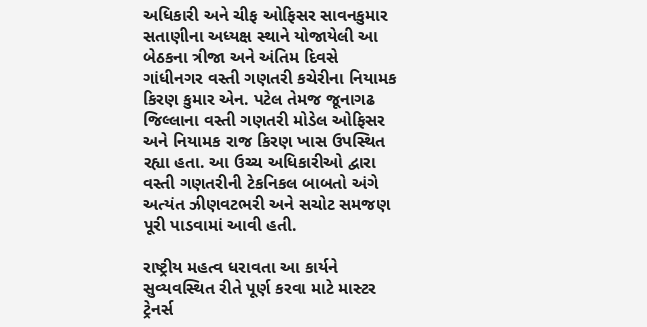અધિકારી અને ચીફ ઓફિસર સાવનકુમાર સતાણીના અધ્યક્ષ સ્થાને યોજાયેલી આ બેઠકના ત્રીજા અને અંતિમ દિવસે ગાંધીનગર વસ્તી ગણતરી કચેરીના નિયામક કિરણ કુમાર એન. પટેલ તેમજ જૂનાગઢ જિલ્લાના વસ્તી ગણતરી મોડેલ ઓફિસર અને નિયામક રાજ કિરણ ખાસ ઉપસ્થિત રહ્યા હતા. આ ઉચ્ચ અધિકારીઓ દ્વારા વસ્તી ગણતરીની ટેકનિકલ બાબતો અંગે અત્યંત ઝીણવટભરી અને સચોટ સમજણ પૂરી પાડવામાં આવી હતી.

રાષ્ટ્રીય મહત્વ ધરાવતા આ કાર્યને સુવ્યવસ્થિત રીતે પૂર્ણ કરવા માટે માસ્ટર ટ્રેનર્સ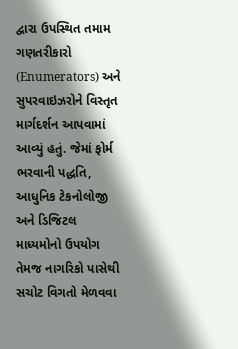દ્વારા ઉપસ્થિત તમામ ગણતરીકારો (Enumerators) અને સુપરવાઇઝરોને વિસ્તૃત માર્ગદર્શન આપવામાં આવ્યું હતું. જેમાં ફોર્મ ભરવાની પદ્ધતિ, આધુનિક ટેકનોલોજી અને ડિજિટલ માધ્યમોનો ઉપયોગ તેમજ નાગરિકો પાસેથી સચોટ વિગતો મેળવવા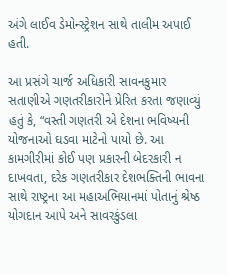અંગે લાઈવ ડેમોન્સ્ટ્રેશન સાથે તાલીમ અપાઈ હતી.

આ પ્રસંગે ચાર્જ અધિકારી સાવનકુમાર સતાણીએ ગણતરીકારોને પ્રેરિત કરતા જણાવ્યું હતું કે, “વસ્તી ગણતરી એ દેશના ભવિષ્યની યોજનાઓ ઘડવા માટેનો પાયો છે. આ કામગીરીમાં કોઈ પણ પ્રકારની બેદરકારી ન દાખવતા, દરેક ગણતરીકાર દેશભક્તિની ભાવના સાથે રાષ્ટ્રના આ મહાઅભિયાનમાં પોતાનું શ્રેષ્ઠ યોગદાન આપે અને સાવરકુંડલા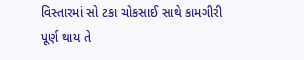વિસ્તારમાં સો ટકા ચોકસાઈ સાથે કામગીરી પૂર્ણ થાય તે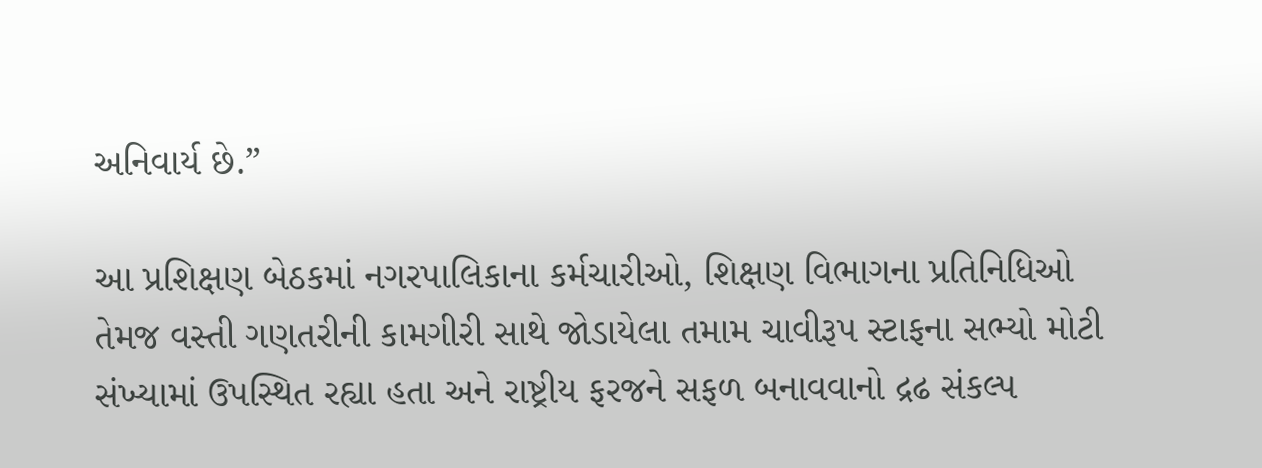અનિવાર્ય છે.”

આ પ્રશિક્ષણ બેઠકમાં નગરપાલિકાના કર્મચારીઓ, શિક્ષણ વિભાગના પ્રતિનિધિઓ તેમજ વસ્તી ગણતરીની કામગીરી સાથે જોડાયેલા તમામ ચાવીરૂપ સ્ટાફના સભ્યો મોટી સંખ્યામાં ઉપસ્થિત રહ્યા હતા અને રાષ્ટ્રીય ફરજને સફળ બનાવવાનો દ્રઢ સંકલ્પ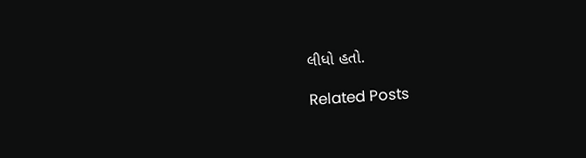લીધો હતો.

Related Posts